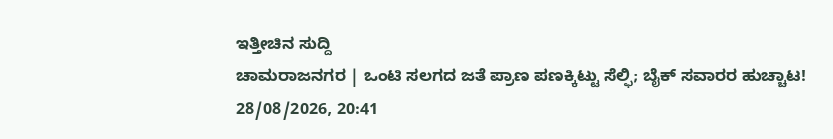ಇತ್ತೀಚಿನ ಸುದ್ದಿ
ಚಾಮರಾಜನಗರ | ಒಂಟಿ ಸಲಗದ ಜತೆ ಪ್ರಾಣ ಪಣಕ್ಕಿಟ್ಟು ಸೆಲ್ಫಿ; ಬೈಕ್ ಸವಾರರ ಹುಚ್ಚಾಟ!
28/08/2026, 20:41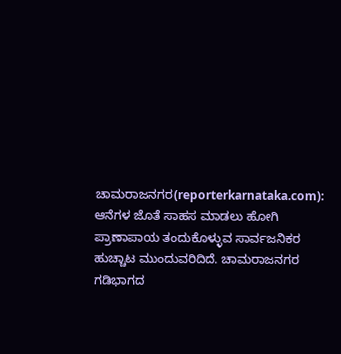ಚಾಮರಾಜನಗರ(reporterkarnataka.com): ಆನೆಗಳ ಜೊತೆ ಸಾಹಸ ಮಾಡಲು ಹೋಗಿ ಪ್ರಾಣಾಪಾಯ ತಂದುಕೊಳ್ಳುವ ಸಾರ್ವಜನಿಕರ ಹುಚ್ಚಾಟ ಮುಂದುವರಿದಿದೆ. ಚಾಮರಾಜನಗರ ಗಡಿಭಾಗದ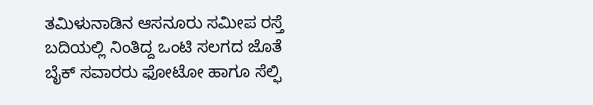ತಮಿಳುನಾಡಿನ ಆಸನೂರು ಸಮೀಪ ರಸ್ತೆ ಬದಿಯಲ್ಲಿ ನಿಂತಿದ್ದ ಒಂಟಿ ಸಲಗದ ಜೊತೆ ಬೈಕ್ ಸವಾರರು ಫೋಟೋ ಹಾಗೂ ಸೆಲ್ಫಿ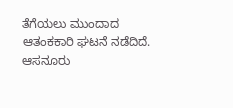ತೆಗೆಯಲು ಮುಂದಾದ ಆತಂಕಕಾರಿ ಘಟನೆ ನಡೆದಿದೆ. ಆಸನೂರು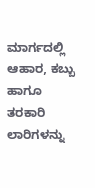ಮಾರ್ಗದಲ್ಲಿ ಆಹಾರ, ಕಬ್ಬು ಹಾಗೂ ತರಕಾರಿ ಲಾರಿಗಳನ್ನು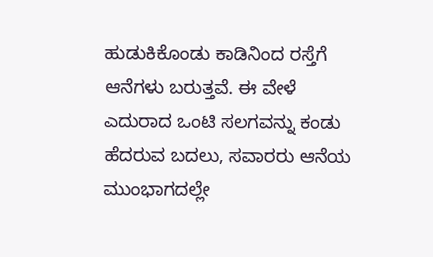ಹುಡುಕಿಕೊಂಡು ಕಾಡಿನಿಂದ ರಸ್ತೆಗೆ ಆನೆಗಳು ಬರುತ್ತವೆ. ಈ ವೇಳೆ ಎದುರಾದ ಒಂಟಿ ಸಲಗವನ್ನು ಕಂಡು ಹೆದರುವ ಬದಲು, ಸವಾರರು ಆನೆಯ ಮುಂಭಾಗದಲ್ಲೇ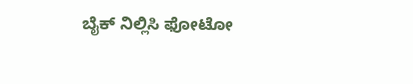ಬೈಕ್ ನಿಲ್ಲಿಸಿ ಫೋಟೋ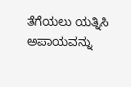ತೆಗೆಯಲು ಯತ್ನಿಸಿ ಅಪಾಯವನ್ನು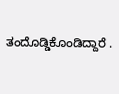ತಂದೊಡ್ಡಿಕೊಂಡಿದ್ದಾರೆ .